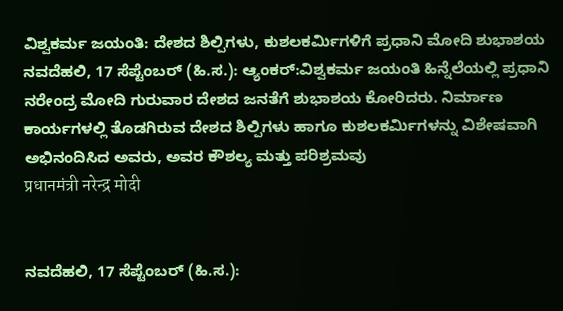ವಿಶ್ವಕರ್ಮ ಜಯಂತಿ: ದೇಶದ ಶಿಲ್ಪಿಗಳು, ಕುಶಲಕರ್ಮಿಗಳಿಗೆ ಪ್ರಧಾನಿ ಮೋದಿ ಶುಭಾಶಯ
ನವದೆಹಲಿ, 17 ಸೆಪ್ಟೆಂಬರ್ (ಹಿ.ಸ.): ಆ್ಯಂಕರ್:ವಿಶ್ವಕರ್ಮ ಜಯಂತಿ ಹಿನ್ನೆಲೆಯಲ್ಲಿ ಪ್ರಧಾನಿ ನರೇಂದ್ರ ಮೋದಿ ಗುರುವಾರ ದೇಶದ ಜನತೆಗೆ ಶುಭಾಶಯ ಕೋರಿದರು. ನಿರ್ಮಾಣ ಕಾರ್ಯಗಳಲ್ಲಿ ತೊಡಗಿರುವ ದೇಶದ ಶಿಲ್ಪಿಗಳು ಹಾಗೂ ಕುಶಲಕರ್ಮಿಗಳನ್ನು ವಿಶೇಷವಾಗಿ ಅಭಿನಂದಿಸಿದ ಅವರು, ಅವರ ಕೌಶಲ್ಯ ಮತ್ತು ಪರಿಶ್ರಮವು
प्रधानमंत्री नरेन्द्र मोदी


ನವದೆಹಲಿ, 17 ಸೆಪ್ಟೆಂಬರ್ (ಹಿ.ಸ.):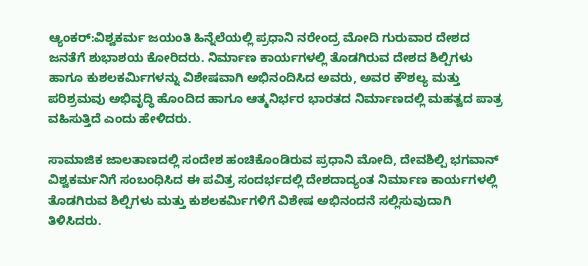ಆ್ಯಂಕರ್:ವಿಶ್ವಕರ್ಮ ಜಯಂತಿ ಹಿನ್ನೆಲೆಯಲ್ಲಿ ಪ್ರಧಾನಿ ನರೇಂದ್ರ ಮೋದಿ ಗುರುವಾರ ದೇಶದ ಜನತೆಗೆ ಶುಭಾಶಯ ಕೋರಿದರು. ನಿರ್ಮಾಣ ಕಾರ್ಯಗಳಲ್ಲಿ ತೊಡಗಿರುವ ದೇಶದ ಶಿಲ್ಪಿಗಳು ಹಾಗೂ ಕುಶಲಕರ್ಮಿಗಳನ್ನು ವಿಶೇಷವಾಗಿ ಅಭಿನಂದಿಸಿದ ಅವರು, ಅವರ ಕೌಶಲ್ಯ ಮತ್ತು ಪರಿಶ್ರಮವು ಅಭಿವೃದ್ಧಿ ಹೊಂದಿದ ಹಾಗೂ ಆತ್ಮನಿರ್ಭರ ಭಾರತದ ನಿರ್ಮಾಣದಲ್ಲಿ ಮಹತ್ವದ ಪಾತ್ರ ವಹಿಸುತ್ತಿದೆ ಎಂದು ಹೇಳಿದರು.

ಸಾಮಾಜಿಕ ಜಾಲತಾಣದಲ್ಲಿ ಸಂದೇಶ ಹಂಚಿಕೊಂಡಿರುವ ಪ್ರಧಾನಿ ಮೋದಿ, ದೇವಶಿಲ್ಪಿ ಭಗವಾನ್ ವಿಶ್ವಕರ್ಮನಿಗೆ ಸಂಬಂಧಿಸಿದ ಈ ಪವಿತ್ರ ಸಂದರ್ಭದಲ್ಲಿ ದೇಶದಾದ್ಯಂತ ನಿರ್ಮಾಣ ಕಾರ್ಯಗಳಲ್ಲಿ ತೊಡಗಿರುವ ಶಿಲ್ಪಿಗಳು ಮತ್ತು ಕುಶಲಕರ್ಮಿಗಳಿಗೆ ವಿಶೇಷ ಅಭಿನಂದನೆ ಸಲ್ಲಿಸುವುದಾಗಿ ತಿಳಿಸಿದರು.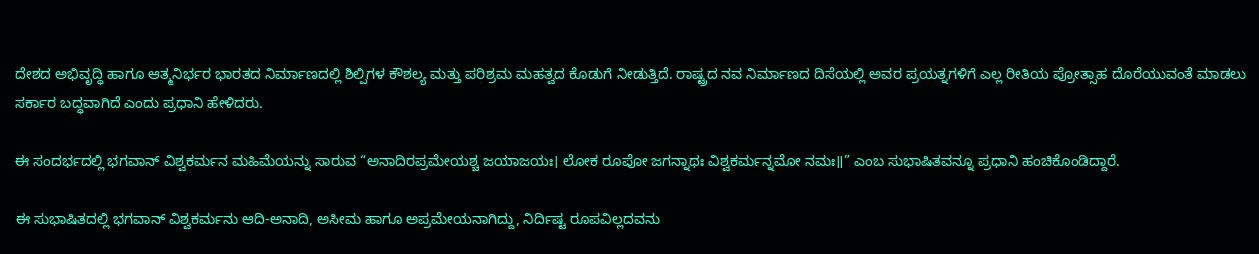ದೇಶದ ಅಭಿವೃದ್ಧಿ ಹಾಗೂ ಆತ್ಮನಿರ್ಭರ ಭಾರತದ ನಿರ್ಮಾಣದಲ್ಲಿ ಶಿಲ್ಪಿಗಳ ಕೌಶಲ್ಯ ಮತ್ತು ಪರಿಶ್ರಮ ಮಹತ್ವದ ಕೊಡುಗೆ ನೀಡುತ್ತಿದೆ. ರಾಷ್ಟ್ರದ ನವ ನಿರ್ಮಾಣದ ದಿಸೆಯಲ್ಲಿ ಅವರ ಪ್ರಯತ್ನಗಳಿಗೆ ಎಲ್ಲ ರೀತಿಯ ಪ್ರೋತ್ಸಾಹ ದೊರೆಯುವಂತೆ ಮಾಡಲು ಸರ್ಕಾರ ಬದ್ಧವಾಗಿದೆ ಎಂದು ಪ್ರಧಾನಿ ಹೇಳಿದರು.

ಈ ಸಂದರ್ಭದಲ್ಲಿ ಭಗವಾನ್ ವಿಶ್ವಕರ್ಮನ ಮಹಿಮೆಯನ್ನು ಸಾರುವ “ಅನಾದಿರಪ್ರಮೇಯಶ್ಚ ಜಯಾಜಯಃ। ಲೋಕ ರೂಪೋ ಜಗನ್ನಾಥಃ ವಿಶ್ವಕರ್ಮನ್ನಮೋ ನಮಃ॥” ಎಂಬ ಸುಭಾಷಿತವನ್ನೂ ಪ್ರಧಾನಿ ಹಂಚಿಕೊಂಡಿದ್ದಾರೆ.

ಈ ಸುಭಾಷಿತದಲ್ಲಿ ಭಗವಾನ್ ವಿಶ್ವಕರ್ಮನು ಆದಿ-ಅನಾದಿ, ಅಸೀಮ ಹಾಗೂ ಅಪ್ರಮೇಯನಾಗಿದ್ದು, ನಿರ್ದಿಷ್ಟ ರೂಪವಿಲ್ಲದವನು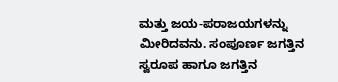ಮತ್ತು ಜಯ-ಪರಾಜಯಗಳನ್ನು ಮೀರಿದವನು. ಸಂಪೂರ್ಣ ಜಗತ್ತಿನ ಸ್ವರೂಪ ಹಾಗೂ ಜಗತ್ತಿನ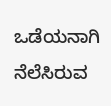ಒಡೆಯನಾಗಿ ನೆಲೆಸಿರುವ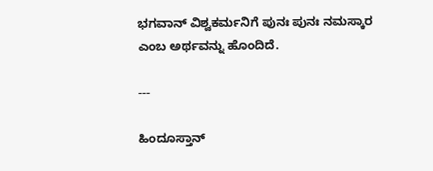ಭಗವಾನ್ ವಿಶ್ವಕರ್ಮನಿಗೆ ಪುನಃ ಪುನಃ ನಮಸ್ಕಾರ ಎಂಬ ಅರ್ಥವನ್ನು ಹೊಂದಿದೆ.

---

ಹಿಂದೂಸ್ತಾನ್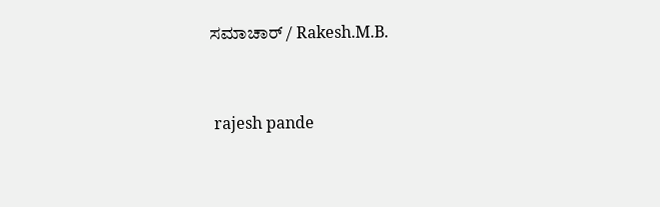ಸಮಾಚಾರ್ / Rakesh.M.B.


 rajesh pande